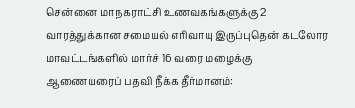சென்னை மாநகராட்சி உணவகங்களுக்கு 2 வாரத்துக்கான சமையல் எரிவாயு இருப்புதென் கடலோர மாவட்டங்களில் மார்ச் 16 வரை மழைக்கு ஆணையரைப் பதவி நீக்க தீர்மானம்: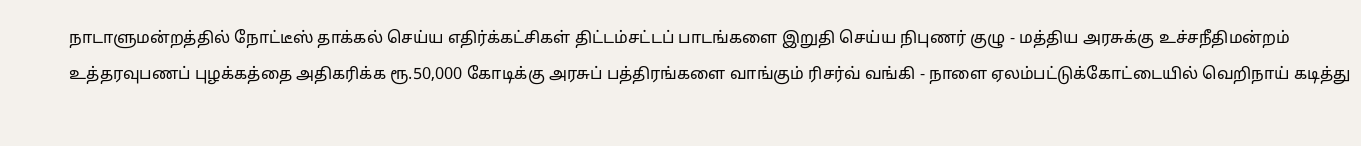நாடாளுமன்றத்தில் நோட்டீஸ் தாக்கல் செய்ய எதிர்க்கட்சிகள் திட்டம்சட்டப் பாடங்களை இறுதி செய்ய நிபுணர் குழு - மத்திய அரசுக்கு உச்சநீதிமன்றம் உத்தரவுபணப் புழக்கத்தை அதிகரிக்க ரூ.50,000 கோடிக்கு அரசுப் பத்திரங்களை வாங்கும் ரிசர்வ் வங்கி - நாளை ஏலம்பட்டுக்கோட்டையில் வெறிநாய் கடித்து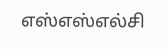எஸ்எஸ்எல்சி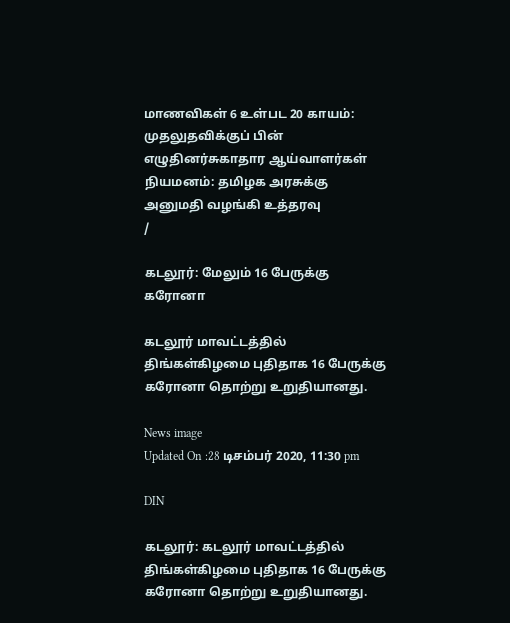மாணவிகள் 6 உள்பட 20 காயம்: முதலுதவிக்குப் பின் எழுதினர்சுகாதார ஆய்வாளர்கள் நியமனம்: தமிழக அரசுக்கு அனுமதி வழங்கி உத்தரவு
/

கடலூர்: மேலும் 16 பேருக்கு கரோனா

கடலூர் மாவட்டத்தில் திங்கள்கிழமை புதிதாக 16 பேருக்கு கரோனா தொற்று உறுதியானது.

News image
Updated On :28 டிசம்பர் 2020, 11:30 pm

DIN

கடலூர்: கடலூர் மாவட்டத்தில் திங்கள்கிழமை புதிதாக 16 பேருக்கு கரோனா தொற்று உறுதியானது.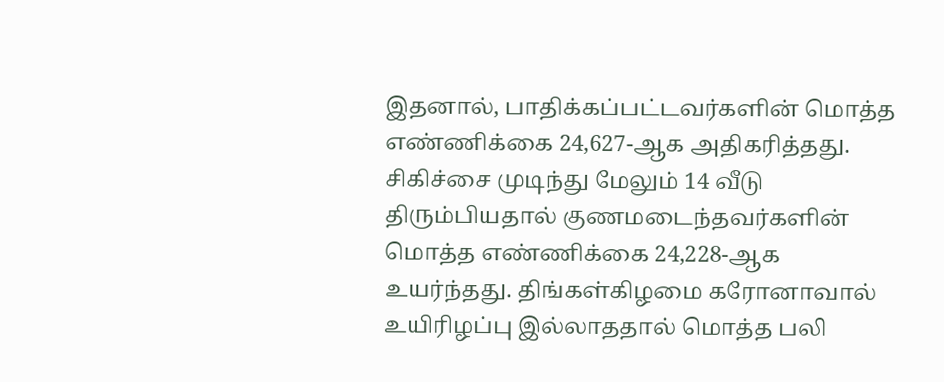இதனால், பாதிக்கப்பட்டவர்களின் மொத்த எண்ணிக்கை 24,627-ஆக அதிகரித்தது. சிகிச்சை முடிந்து மேலும் 14 வீடு திரும்பியதால் குணமடைந்தவர்களின் மொத்த எண்ணிக்கை 24,228-ஆக உயர்ந்தது. திங்கள்கிழமை கரோனாவால் உயிரிழப்பு இல்லாததால் மொத்த பலி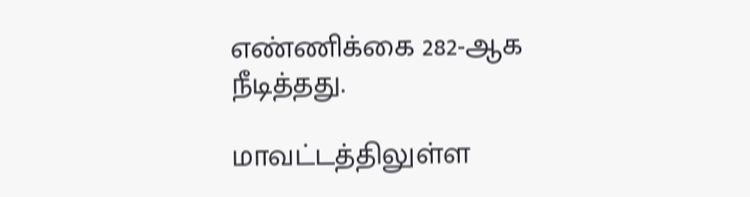எண்ணிக்கை 282-ஆக நீடித்தது.

மாவட்டத்திலுள்ள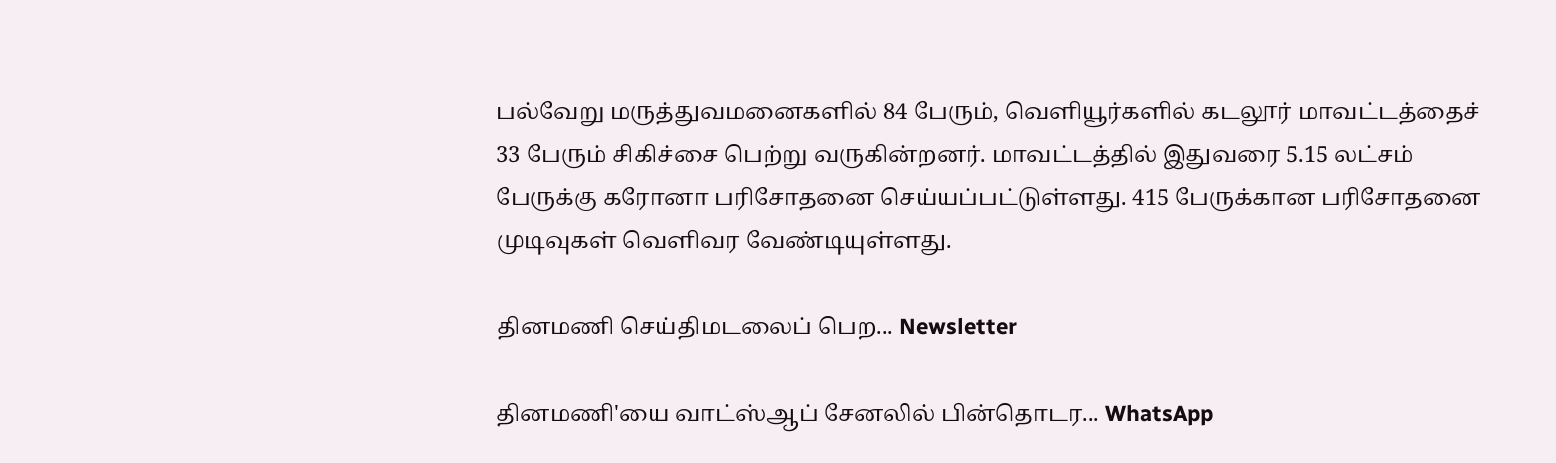பல்வேறு மருத்துவமனைகளில் 84 பேரும், வெளியூர்களில் கடலூர் மாவட்டத்தைச் 33 பேரும் சிகிச்சை பெற்று வருகின்றனர். மாவட்டத்தில் இதுவரை 5.15 லட்சம் பேருக்கு கரோனா பரிசோதனை செய்யப்பட்டுள்ளது. 415 பேருக்கான பரிசோதனை முடிவுகள் வெளிவர வேண்டியுள்ளது.

தினமணி செய்திமடலைப் பெற... Newsletter

தினமணி'யை வாட்ஸ்ஆப் சேனலில் பின்தொடர... WhatsApp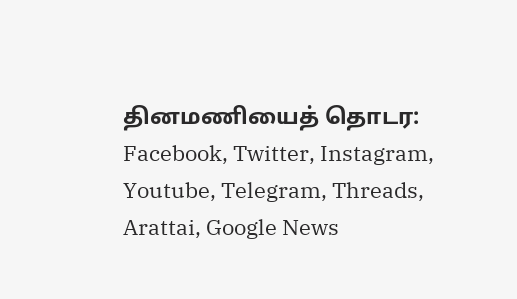தினமணியைத் தொடர: Facebook, Twitter, Instagram, Youtube, Telegram, Threads, Arattai, Google News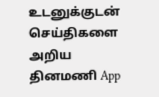உடனுக்குடன் செய்திகளை அறிய தினமணி App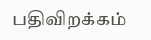பதிவிறக்கம்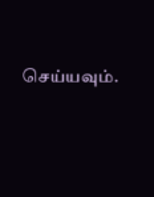செய்யவும்.